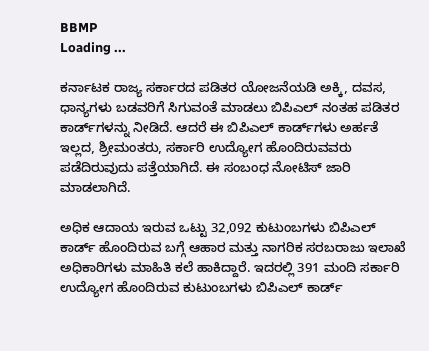BBMP
Loading ...

ಕರ್ನಾಟಕ ರಾಜ್ಯ ಸರ್ಕಾರದ ಪಡಿತರ ಯೋಜನೆಯಡಿ ಅಕ್ಕಿ, ದವಸ, ಧಾನ್ಯಗಳು ಬಡವರಿಗೆ ಸಿಗುವಂತೆ ಮಾಡಲು ಬಿಪಿಎಲ್ ನಂತಹ ಪಡಿತರ ಕಾರ್ಡ್‌ಗಳನ್ನು ನೀಡಿದೆ. ಆದರೆ ಈ ಬಿಪಿಎಲ್ ಕಾರ್ಡ್‌ಗಳು ಅರ್ಹತೆ ಇಲ್ಲದ, ಶ್ರೀಮಂತರು, ಸರ್ಕಾರಿ ಉದ್ಯೋಗ ಹೊಂದಿರುವವರು ಪಡೆದಿರುವುದು ಪತ್ತೆಯಾಗಿದೆ. ಈ ಸಂಬಂಧ ನೋಟಿಸ್ ಜಾರಿ ಮಾಡಲಾಗಿದೆ.

ಅಧಿಕ ಆದಾಯ ಇರುವ ಒಟ್ಟು 32,092 ಕುಟುಂಬಗಳು ಬಿಪಿಎಲ್ ಕಾರ್ಡ್ ಹೊಂದಿರುವ ಬಗ್ಗೆ ಆಹಾರ ಮತ್ತು ನಾಗರಿಕ ಸರಬರಾಜು ಇಲಾಖೆ ಅಧಿಕಾರಿಗಳು ಮಾಹಿತಿ ಕಲೆ ಹಾಕಿದ್ದಾರೆ. ಇದರಲ್ಲಿ 391 ಮಂದಿ ಸರ್ಕಾರಿ ಉದ್ಯೋಗ ಹೊಂದಿರುವ ಕುಟುಂಬಗಳು ಬಿಪಿಎಲ್ ಕಾರ್ಡ್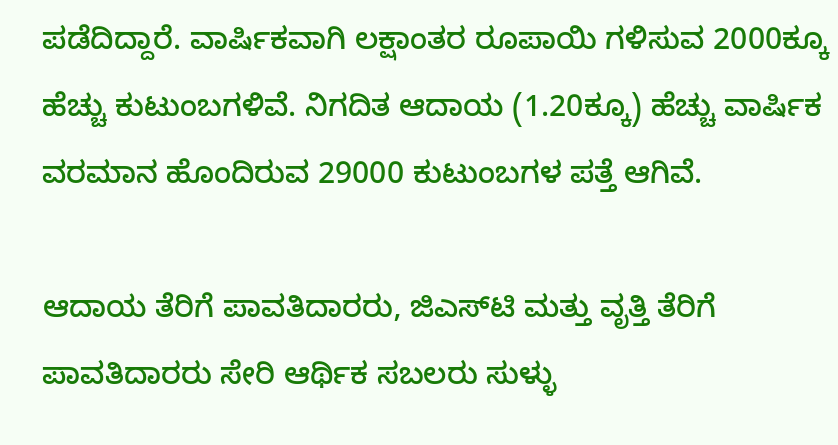ಪಡೆದಿದ್ದಾರೆ. ವಾರ್ಷಿಕವಾಗಿ ಲಕ್ಷಾಂತರ ರೂಪಾಯಿ ಗಳಿಸುವ 2000ಕ್ಕೂ ಹೆಚ್ಚು ಕುಟುಂಬಗಳಿವೆ. ನಿಗದಿತ ಆದಾಯ (1.20ಕ್ಕೂ) ಹೆಚ್ಚು ವಾರ್ಷಿಕ ವರಮಾನ ಹೊಂದಿರುವ 29000 ಕುಟುಂಬಗಳ ಪತ್ತೆ ಆಗಿವೆ.

ಆದಾಯ ತೆರಿಗೆ ಪಾವತಿದಾರರು, ಜಿಎಸ್‌ಟಿ ಮತ್ತು ವೃತ್ತಿ ತೆರಿಗೆ ಪಾವತಿದಾರರು ಸೇರಿ ಆರ್ಥಿಕ ಸಬಲರು ಸುಳ್ಳು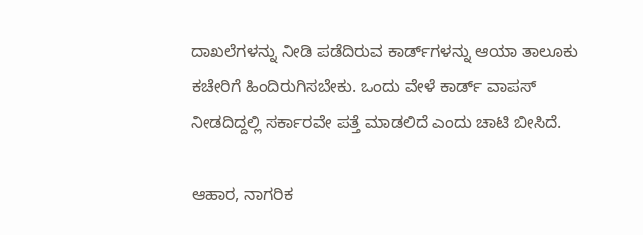ದಾಖಲೆಗಳನ್ನು ನೀಡಿ ಪಡೆದಿರುವ ಕಾರ್ಡ್‌ಗಳನ್ನು ಆಯಾ ತಾಲೂಕು ಕಚೇರಿಗೆ ಹಿಂದಿರುಗಿಸಬೇಕು. ಒಂದು ವೇಳೆ ಕಾರ್ಡ್ ವಾಪಸ್ ನೀಡದಿದ್ದಲ್ಲಿ ಸರ್ಕಾರವೇ ಪತ್ತೆ ಮಾಡಲಿದೆ ಎಂದು ಚಾಟಿ ಬೀಸಿದೆ.

ಆಹಾರ, ನಾಗರಿಕ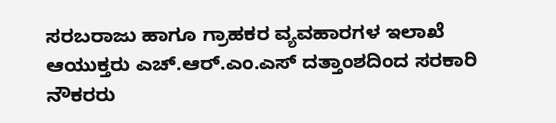ಸರಬರಾಜು ಹಾಗೂ ಗ್ರಾಹಕರ ವ್ಯವಹಾರಗಳ ಇಲಾಖೆ ಆಯುಕ್ತರು ಎಚ್‌.ಆರ್‌.ಎಂ.ಎಸ್‌ ದತ್ತಾಂಶದಿಂದ ಸರಕಾರಿ ನೌಕರರು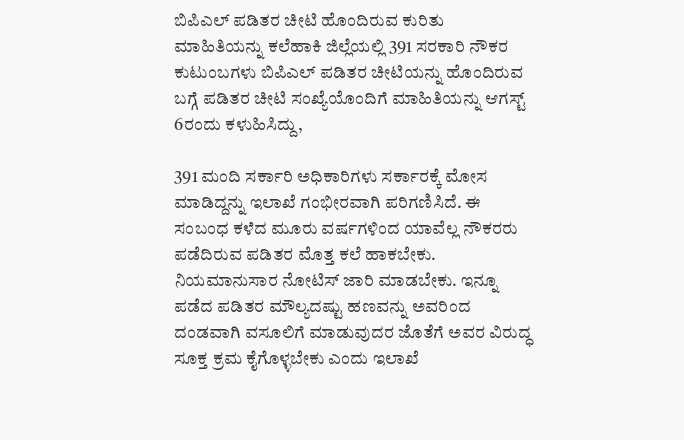ಬಿಪಿಎಲ್‌ ಪಡಿತರ ಚೀಟಿ ಹೊಂದಿರುವ ಕುರಿತು ಮಾಹಿತಿಯನ್ನು ಕಲೆಹಾಕಿ ಜಿಲ್ಲೆಯಲ್ಲಿ 391 ಸರಕಾರಿ ನೌಕರ ಕುಟುಂಬಗಳು ಬಿಪಿಎಲ್‌ ಪಡಿತರ ಚೀಟಿಯನ್ನು ಹೊಂದಿರುವ ಬಗ್ಗೆ ಪಡಿತರ ಚೀಟಿ ಸಂಖ್ಯೆಯೊಂದಿಗೆ ಮಾಹಿತಿಯನ್ನು ಆಗಸ್ಟ್‌ 6ರಂದು ಕಳುಹಿಸಿದ್ದು,

391 ಮಂದಿ ಸರ್ಕಾರಿ ಅಧಿಕಾರಿಗಳು ಸರ್ಕಾರಕ್ಕೆ ಮೋಸ ಮಾಡಿದ್ದನ್ನು ಇಲಾಖೆ ಗಂಭೀರವಾಗಿ ಪರಿಗಣಿಸಿದೆ. ಈ ಸಂಬಂಧ ಕಳೆದ ಮೂರು ವರ್ಷಗಳಿಂದ ಯಾವೆಲ್ಲ ನೌಕರರು ಪಡೆದಿರುವ ಪಡಿತರ ಮೊತ್ತ ಕಲೆ ಹಾಕಬೇಕು. ನಿಯಮಾನುಸಾರ ನೋಟಿಸ್ ಜಾರಿ ಮಾಡಬೇಕು. ಇನ್ನೂ ಪಡೆದ ಪಡಿತರ ಮೌಲ್ಯದಷ್ಟು ಹಣವನ್ನು ಅವರಿಂದ ದಂಡವಾಗಿ ವಸೂಲಿಗೆ ಮಾಡುವುದರ ಜೊತೆಗೆ ಅವರ ವಿರುದ್ಧ ಸೂಕ್ತ ಕ್ರಮ ಕೈಗೊಳ್ಳಬೇಕು ಎಂದು ಇಲಾಖೆ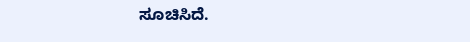ಸೂಚಿಸಿದೆ.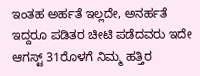ಇಂತಹ ಅರ್ಹತೆ ಇಲ್ಲದೇ, ಅನರ್ಹತೆ ಇದ್ದರೂ ಪಡಿತರ ಚೀಟಿ ಪಡೆದವರು ಇದೇ ಆಗಸ್ಟ್ 31ರೊಳಗೆ ನಿಮ್ಮ ಹತ್ತಿರ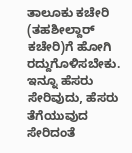ತಾಲೂಕು ಕಚೇರಿ (ತಹಶೀಲ್ದಾರ್ ಕಚೇರಿ)ಗೆ ಹೋಗಿ ರದ್ದುಗೊಳಿಸಬೇಕು. ಇನ್ನೂ ಹೆಸರು ಸೇರಿವುದು, ಹೆಸರು ತೆಗೆಯುವುದ ಸೇರಿದಂತೆ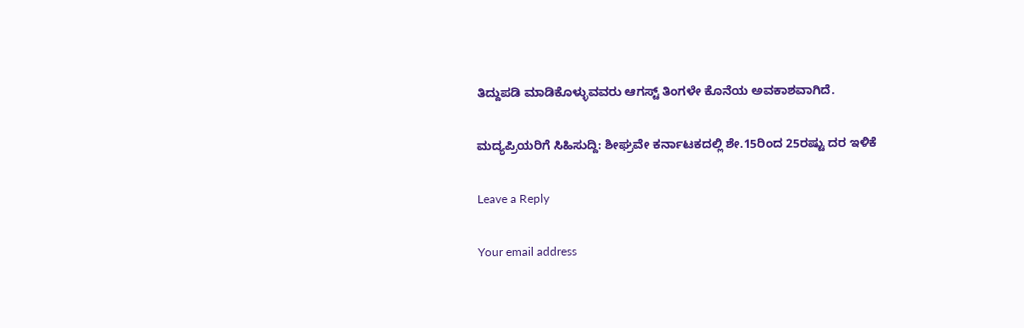ತಿದ್ದುಪಡಿ ಮಾಡಿಕೊಳ್ಳುವವರು ಆಗಸ್ಟ್ ತಿಂಗಳೇ ಕೊನೆಯ ಅವಕಾಶವಾಗಿದೆ.

ಮದ್ಯಪ್ರಿಯರಿಗೆ ಸಿಹಿಸುದ್ದಿ: ಶೀಘ್ರವೇ ಕರ್ನಾಟಕದಲ್ಲಿ ಶೇ.15ರಿಂದ 25ರಷ್ಟು ದರ ಇಳಿಕೆ

Leave a Reply

Your email address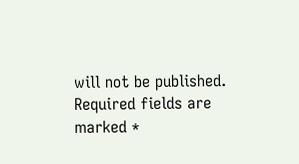will not be published. Required fields are marked *